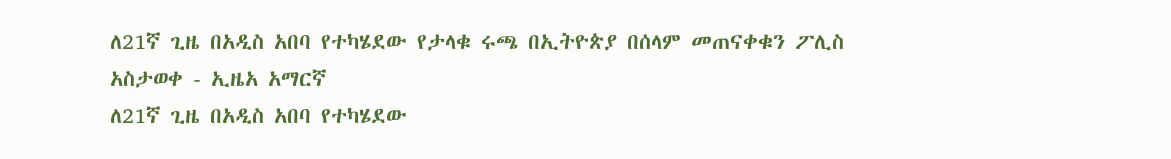ለ21ኛ ጊዜ በአዲስ አበባ የተካሄደው የታላቁ ሩጫ በኢትዮጵያ በሰላም መጠናቀቁን ፖሊስ አስታወቀ - ኢዜአ አማርኛ
ለ21ኛ ጊዜ በአዲስ አበባ የተካሄደው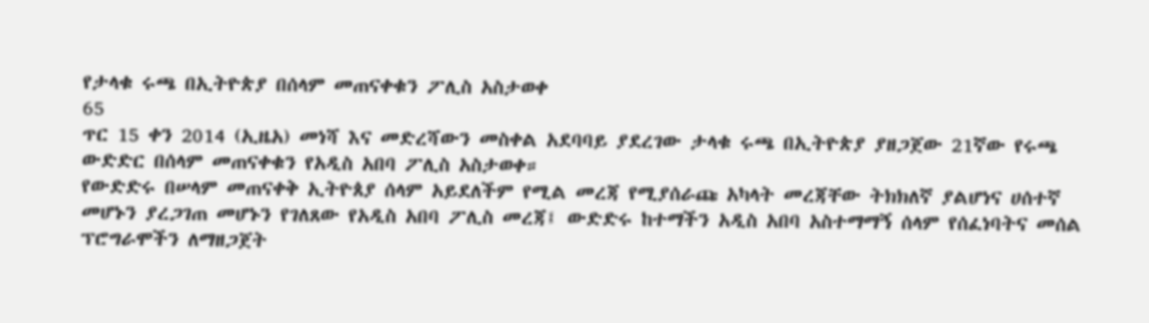የታላቁ ሩጫ በኢትዮጵያ በሰላም መጠናቀቁን ፖሊስ አስታወቀ
65
ጥር 15 ቀን 2014 (ኢዜአ) መነሻ እና መድረሻውን መስቀል አደባባይ ያደረገው ታላቁ ሩጫ በኢትዮጵያ ያዘጋጀው 21ኛው የሩጫ ውድድር በሰላም መጠናቀቁን የአዲስ አበባ ፖሊስ አስታወቀ።
የውድድሩ በሠላም መጠናቀቅ ኢትዮጰያ ሰላም አይደለችም የሚል መረጃ የሚያሰራጩ አካላት መረጃቸው ትክክለኛ ያልሆነና ሀሰተኛ መሆኑን ያረጋገጠ መሆኑን የገለጸው የአዲስ አበባ ፖሊስ መረጃ፤ ውድድሩ ከተማችን አዲስ አበባ አስተማማኝ ሰላም የሰፈነባትና መሰል ፕሮግራሞችን ለማዘጋጀት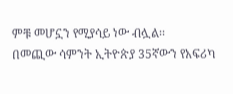ምቹ መሆኗን የሚያሳይ ነው ብሏል፡፡
በመጪው ሳምንት ኢትዮጵያ 35ኛውን የአፍሪካ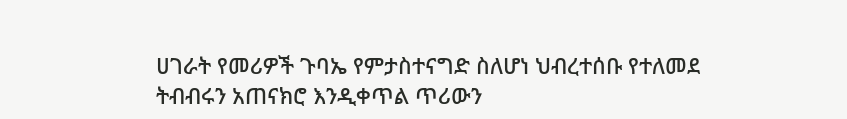ሀገራት የመሪዎች ጉባኤ የምታስተናግድ ስለሆነ ህብረተሰቡ የተለመደ ትብብሩን አጠናክሮ እንዲቀጥል ጥሪውን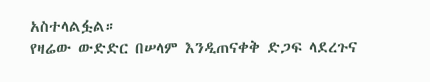አስተላልፏል።
የዛሬው ውድድር በሠላም እንዲጠናቀቅ ድጋፍ ላደረጉና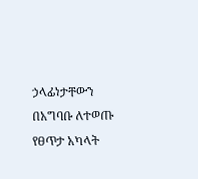ኃላፊነታቸውን በአግባቡ ለተወጡ የፀጥታ አካላት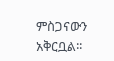ምስጋናውን አቅርቧል፡፡